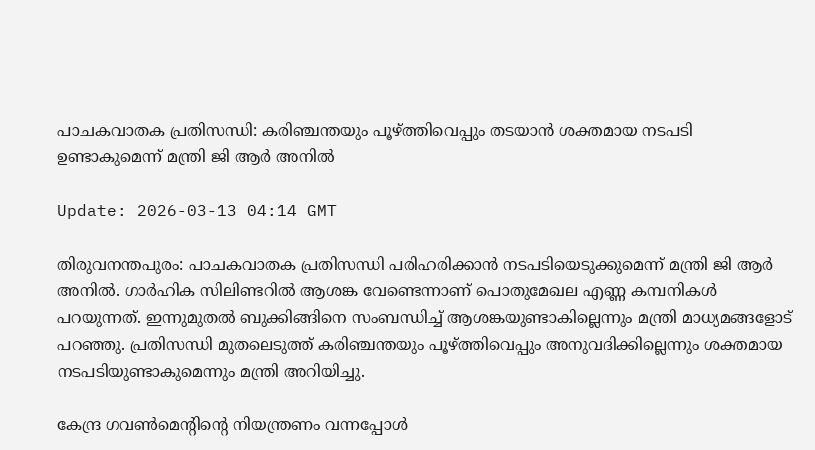പാചകവാതക പ്രതിസന്ധി: കരിഞ്ചന്തയും പൂഴ്ത്തിവെപ്പും തടയാന്‍ ശക്തമായ നടപടി ഉണ്ടാകുമെന്ന് മന്ത്രി ജി ആര്‍ അനില്‍

Update: 2026-03-13 04:14 GMT

തിരുവനന്തപുരം: പാചകവാതക പ്രതിസന്ധി പരിഹരിക്കാന്‍ നടപടിയെടുക്കുമെന്ന് മന്ത്രി ജി ആര്‍ അനില്‍. ഗാര്‍ഹിക സിലിണ്ടറില്‍ ആശങ്ക വേണ്ടെന്നാണ് പൊതുമേഖല എണ്ണ കമ്പനികള്‍ പറയുന്നത്. ഇന്നുമുതല്‍ ബുക്കിങ്ങിനെ സംബന്ധിച്ച് ആശങ്കയുണ്ടാകില്ലെന്നും മന്ത്രി മാധ്യമങ്ങളോട് പറഞ്ഞു. പ്രതിസന്ധി മുതലെടുത്ത് കരിഞ്ചന്തയും പൂഴ്ത്തിവെപ്പും അനുവദിക്കില്ലെന്നും ശക്തമായ നടപടിയുണ്ടാകുമെന്നും മന്ത്രി അറിയിച്ചു.

കേന്ദ്ര ഗവണ്‍മെന്റിന്റെ നിയന്ത്രണം വന്നപ്പോള്‍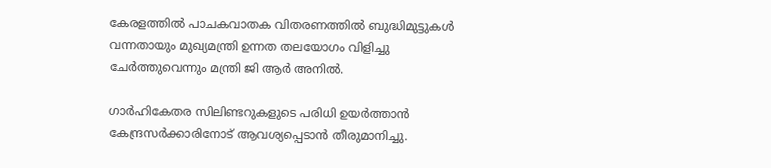കേരളത്തില്‍ പാചകവാതക വിതരണത്തില്‍ ബുദ്ധിമുട്ടുകള്‍ വന്നതായും മുഖ്യമന്ത്രി ഉന്നത തലയോഗം വിളിച്ചു ചേര്‍ത്തുവെന്നും മന്ത്രി ജി ആര്‍ അനില്‍.

ഗാര്‍ഹികേതര സിലിണ്ടറുകളുടെ പരിധി ഉയര്‍ത്താന്‍ കേന്ദ്രസര്‍ക്കാരിനോട് ആവശ്യപ്പെടാന്‍ തീരുമാനിച്ചു.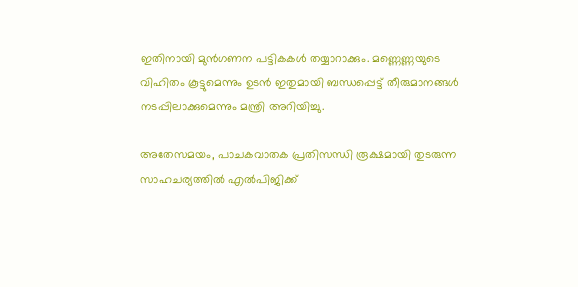ഇതിനായി മുന്‍ഗണന പട്ടികകള്‍ തയ്യാറാക്കും. മണ്ണെണ്ണയുടെ വിഹിതം കൂട്ടുമെന്നും ഉടന്‍ ഇതുമായി ബന്ധപ്പെട്ട് തീരുമാനങ്ങള്‍ നടപ്പിലാക്കുമെന്നും മന്ത്രി അറിയിച്ചു.

അതേസമയം, പാചകവാതക പ്രതിസന്ധി രൂക്ഷമായി തുടരുന്ന സാഹചര്യത്തില്‍ എല്‍പിജിക്ക്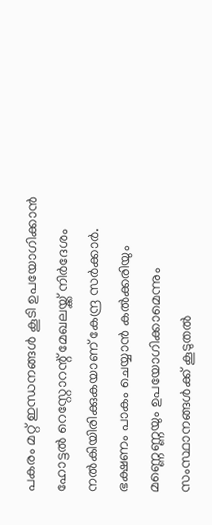പകരം മറ്റ് ഇന്ധനങ്ങള്‍ കൂടി ഉപയോഗിക്കാന്‍ ഹോട്ടല്‍ റെസ്റ്റോറന്റ് മേഖലയ്ക്ക് നിര്‍ദേശം നല്‍കിയിരിക്കുകയാണ് കേന്ദ്ര സര്‍ക്കാര്‍. ഭക്ഷണം പാകം ചെയ്യാന്‍ കല്‍ക്കരിയും മണ്ണെണ്ണയും ഉപയോഗിക്കാമെന്നും സംസ്ഥാനങ്ങള്‍ക്ക് കൂടുതല്‍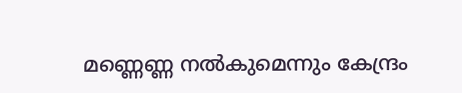മണ്ണെണ്ണ നല്‍കുമെന്നും കേന്ദ്രം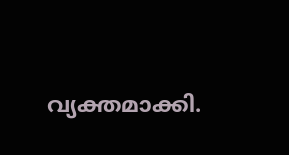വ്യക്തമാക്കി.